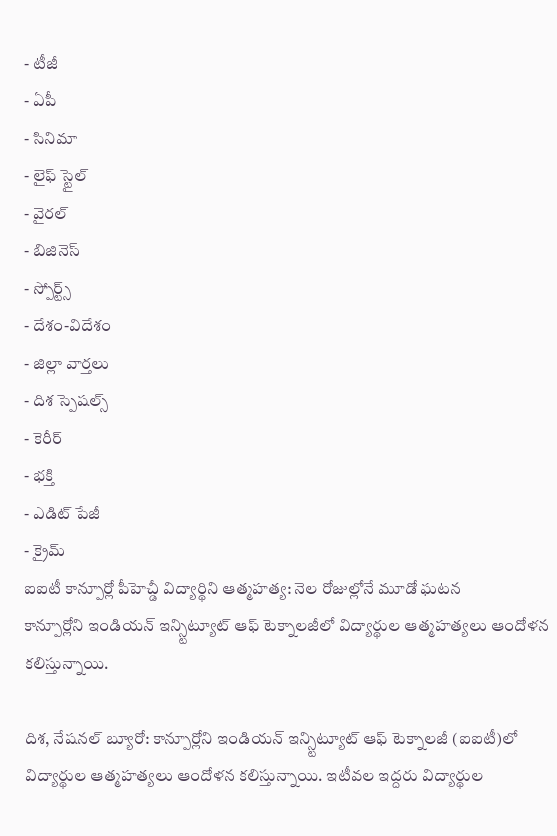- టీజీ
- ఏపీ
- సినిమా
- లైఫ్ స్టైల్
- వైరల్
- బిజినెస్
- స్పోర్ట్స్
- దేశం-విదేశం
- జిల్లా వార్తలు
- దిశ స్పెషల్స్
- కెరీర్
- భక్తి
- ఎడిట్ పేజీ
- క్రైమ్
ఐఐటీ కాన్పూర్లో పీహెచ్డీ విద్యార్థిని ఆత్మహత్య: నెల రోజుల్లోనే మూడో ఘటన
కాన్పూర్లోని ఇండియన్ ఇన్స్టిట్యూట్ ఆఫ్ టెక్నాలజీలో విద్యార్థుల ఆత్మహత్యలు ఆందోళన కలిస్తున్నాయి.

దిశ, నేషనల్ బ్యూరో: కాన్పూర్లోని ఇండియన్ ఇన్స్టిట్యూట్ ఆఫ్ టెక్నాలజీ (ఐఐటీ)లో విద్యార్థుల ఆత్మహత్యలు ఆందోళన కలిస్తున్నాయి. ఇటీవల ఇద్దరు విద్యార్థుల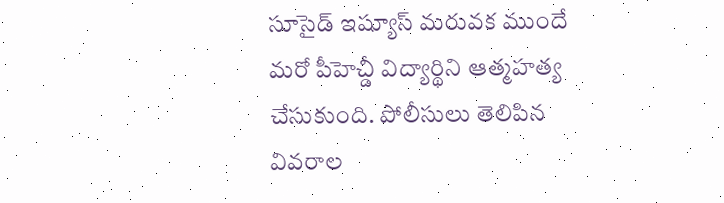సూసైడ్ ఇష్యూస్ మరువక ముందే మరో పీహెచ్డీ విద్యార్థిని ఆత్మహత్య చేసుకుంది. పోలీసులు తెలిపిన వివరాల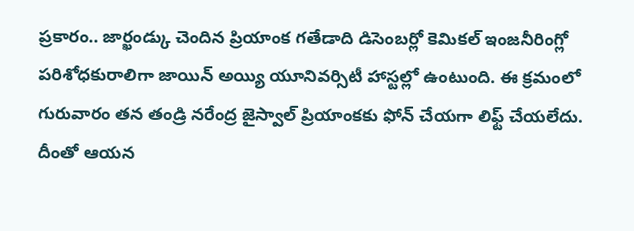ప్రకారం.. జార్ఖండ్కు చెందిన ప్రియాంక గతేడాది డిసెంబర్లో కెమికల్ ఇంజనీరింగ్లో పరిశోధకురాలిగా జాయిన్ అయ్యి యూనివర్సిటీ హాస్టల్లో ఉంటుంది. ఈ క్రమంలో గురువారం తన తండ్రి నరేంద్ర జైస్వాల్ ప్రియాంకకు ఫోన్ చేయగా లిఫ్ట్ చేయలేదు. దీంతో ఆయన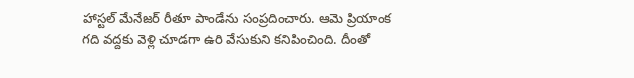హాస్టల్ మేనేజర్ రీతూ పాండేను సంప్రదించారు. ఆమె ప్రియాంక గది వద్దకు వెళ్లి చూడగా ఉరి వేసుకుని కనిపించింది. దీంతో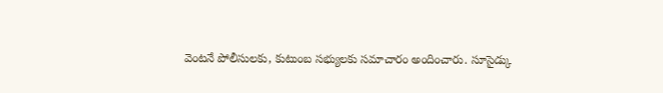వెంటనే పోలీసులకు, కుటుంబ సభ్యులకు సమాచారం అందించారు. సూసైడ్కు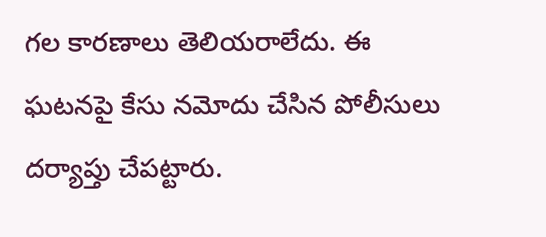గల కారణాలు తెలియరాలేదు. ఈ ఘటనపై కేసు నమోదు చేసిన పోలీసులు దర్యాప్తు చేపట్టారు.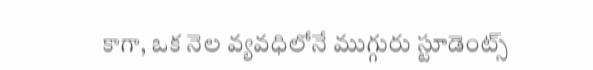కాగా, ఒక నెల వ్యవధిలోనే ముగ్గురు స్టూడెంట్స్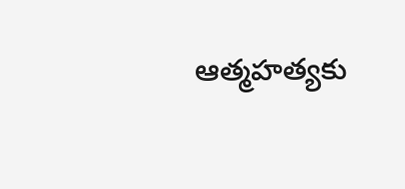ఆత్మహత్యకు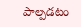పాల్పడటం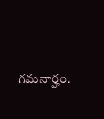గమనార్హం.